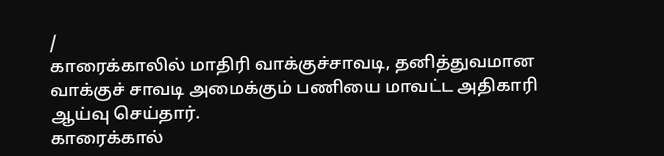/
காரைக்காலில் மாதிரி வாக்குச்சாவடி, தனித்துவமான வாக்குச் சாவடி அமைக்கும் பணியை மாவட்ட அதிகாரி ஆய்வு செய்தார்.
காரைக்கால்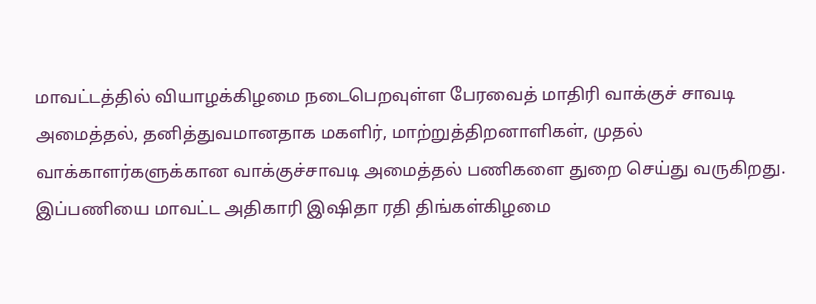மாவட்டத்தில் வியாழக்கிழமை நடைபெறவுள்ள பேரவைத் மாதிரி வாக்குச் சாவடி அமைத்தல், தனித்துவமானதாக மகளிர், மாற்றுத்திறனாளிகள், முதல் வாக்காளர்களுக்கான வாக்குச்சாவடி அமைத்தல் பணிகளை துறை செய்து வருகிறது.
இப்பணியை மாவட்ட அதிகாரி இஷிதா ரதி திங்கள்கிழமை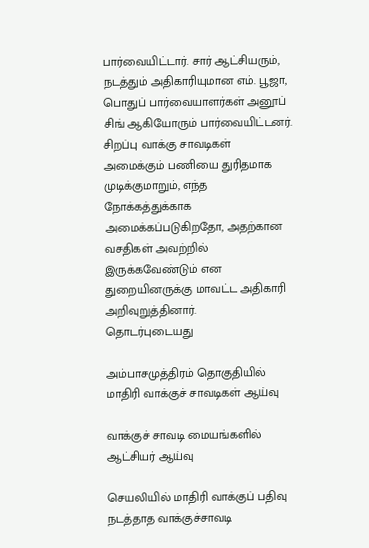பார்வையிட்டார். சார் ஆட்சியரும், நடத்தும் அதிகாரியுமான எம். பூஜா, பொதுப் பார்வையாளர்கள் அனூப் சிங் ஆகியோரும் பார்வையிட்டனர்.
சிறப்பு வாக்கு சாவடிகள் அமைக்கும் பணியை துரிதமாக முடிக்குமாறும், எந்த நோக்கத்துக்காக அமைக்கப்படுகிறதோ, அதற்கான வசதிகள் அவற்றில் இருக்கவேண்டும் என துறையினருக்கு மாவட்ட அதிகாரி அறிவுறுத்தினார்.
தொடர்புடையது

அம்பாசமுத்திரம் தொகுதியில் மாதிரி வாக்குச் சாவடிகள் ஆய்வு

வாக்குச் சாவடி மையங்களில் ஆட்சியர் ஆய்வு

செயலியில் மாதிரி வாக்குப் பதிவு நடத்தாத வாக்குச்சாவடி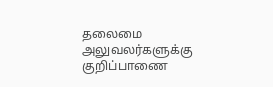தலைமை அலுவலர்களுக்கு குறிப்பாணை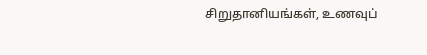சிறுதானியங்கள், உணவுப்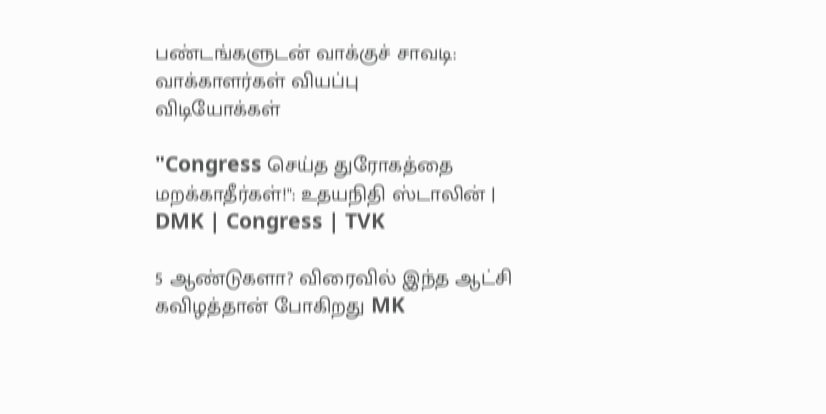பண்டங்களுடன் வாக்குச் சாவடி: வாக்காளர்கள் வியப்பு
விடியோக்கள்

"Congress செய்த துரோகத்தை மறக்காதீர்கள்!": உதயநிதி ஸ்டாலின் | DMK | Congress | TVK

5 ஆண்டுகளா? விரைவில் இந்த ஆட்சி கவிழத்தான் போகிறது MK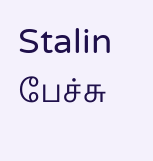Stalin பேச்சு